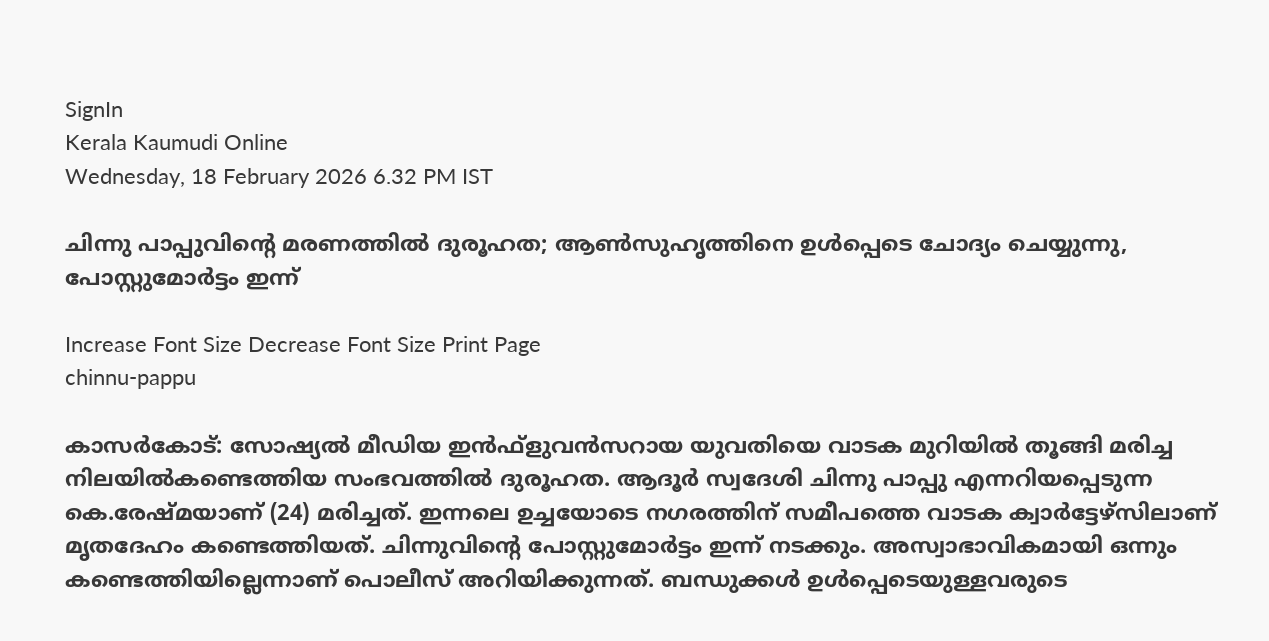SignIn
Kerala Kaumudi Online
Wednesday, 18 February 2026 6.32 PM IST

ചിന്നു പാപ്പുവിന്റെ മരണത്തിൽ ദുരൂഹത; ആൺസുഹൃത്തിനെ ഉൾപ്പെടെ ചോദ്യം ചെയ്യുന്നു, പോസ്റ്റുമോർട്ടം ഇന്ന്

Increase Font Size Decrease Font Size Print Page
chinnu-pappu

കാസർകോട്: സോഷ്യൽ മീഡിയ ഇൻഫ്ളുവൻസറായ യുവതിയെ വാടക മുറിയിൽ തൂങ്ങി മരിച്ച നിലയിൽകണ്ടെത്തിയ സംഭവത്തിൽ ദുരൂഹത. ആദൂർ സ്വദേശി ചിന്നു പാപ്പു എന്നറിയപ്പെടുന്ന കെ.രേഷ്മയാണ് (24) മരിച്ചത്. ഇന്നലെ ഉച്ചയോടെ നഗരത്തിന് സമീപത്തെ വാടക ക്വാർട്ടേഴ്സിലാണ്  മൃതദേഹം കണ്ടെത്തിയത്. ചിന്നുവിന്റെ പോസ്റ്റുമോർട്ടം ഇന്ന് നടക്കും. അസ്വാഭാവികമായി ഒന്നും കണ്ടെത്തിയില്ലെന്നാണ് പൊലീസ് അറിയിക്കുന്നത്. ബന്ധുക്കൾ ഉൾപ്പെടെയുള്ളവരുടെ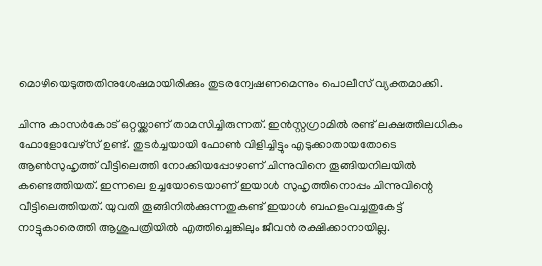മൊഴിയെടുത്തതിനുശേഷമായിരിക്കും തുടരന്വേഷണമെന്നും പൊലീസ് വ്യക്തമാക്കി.

ചിന്നു കാസർകോട് ഒറ്റയ്ക്കാണ് താമസിച്ചിരുന്നത്. ഇൻസ്റ്റഗ്രാമിൽ രണ്ട് ലക്ഷത്തിലധികം ഫോളോവേഴ്സ് ഉണ്ട്. തുടർച്ചയായി ഫോൺ വിളിച്ചിട്ടും എടുക്കാതായതോടെ ആൺസുഹൃത്ത് വീട്ടിലെത്തി നോക്കിയപ്പോഴാണ് ചിന്നുവിനെ തൂങ്ങിയനിലയിൽ കണ്ടെത്തിയത്. ഇന്നലെ ഉച്ചയോടെയാണ് ഇയാൾ സുഹൃത്തിനൊപ്പം ചിന്നുവിന്റെ വീട്ടിലെത്തിയത്. യുവതി തൂങ്ങിനിൽക്കുന്നതുകണ്ട് ഇയാൾ ബഹളംവച്ചതുകേട്ട് നാട്ടുകാരെത്തി ആശുപത്രിയിൽ എത്തിച്ചെങ്കിലും ജീവൻ രക്ഷിക്കാനായില്ല.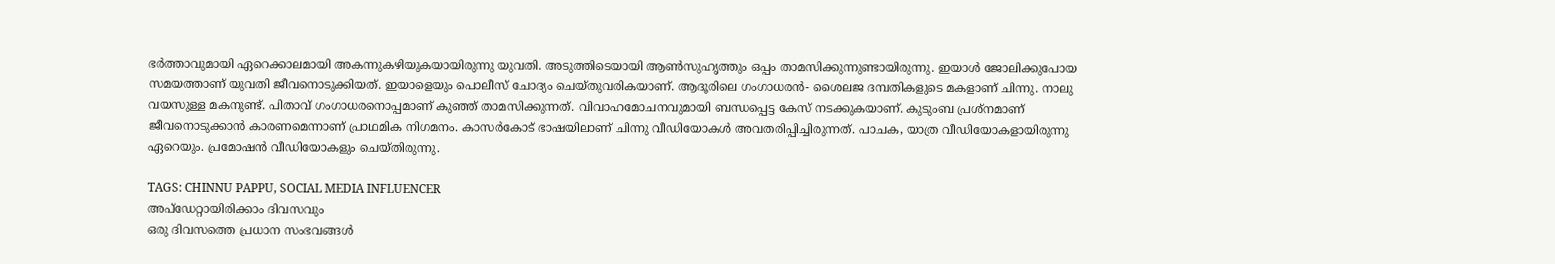ഭർത്താവുമായി ഏറെക്കാലമായി അകന്നുകഴിയുകയായിരുന്നു യുവതി. അടുത്തിടെയായി ആൺസുഹൃത്തും ഒപ്പം താമസിക്കുന്നുണ്ടായിരുന്നു. ഇയാൾ ജോലിക്കുപോയ സമയത്താണ് യുവതി ജീവനൊടുക്കിയത്. ഇയാളെയും പൊലീസ് ചോദ്യം ചെയ്തുവരികയാണ്. ആദൂരിലെ ഗംഗാധരൻ- ശൈലജ ദമ്പതികളുടെ മകളാണ് ചിന്നു. നാലു വയസുള്ള മകനുണ്ട്. പിതാവ് ഗംഗാധരനൊപ്പമാണ് കുഞ്ഞ് താമസിക്കുന്നത്. വിവാഹമോചനവുമായി ബന്ധപ്പെട്ട കേസ് നടക്കുകയാണ്. കുടുംബ പ്രശ്നമാണ് ജീവനൊടുക്കാൻ കാരണമെന്നാണ് പ്രാഥമിക നിഗമനം. കാസർകോട് ഭാഷയിലാണ് ചിന്നു വീഡിയോകൾ അവതരിപ്പിച്ചിരുന്നത്. പാചക, യാത്ര വീഡിയോകളായിരുന്നു  ഏറെയും. പ്രമോഷൻ വീഡിയോകളും ചെയ്തിരുന്നു.

TAGS: CHINNU PAPPU, SOCIAL MEDIA INFLUENCER
അപ്ഡേറ്റായിരിക്കാം ദിവസവും
ഒരു ദിവസത്തെ പ്രധാന സംഭവങ്ങൾ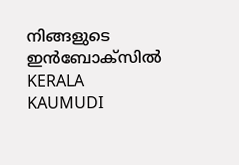നിങ്ങളുടെ ഇൻബോക്സിൽ
KERALA KAUMUDI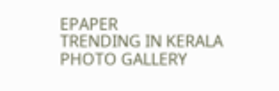EPAPER
TRENDING IN KERALA
PHOTO GALLERY